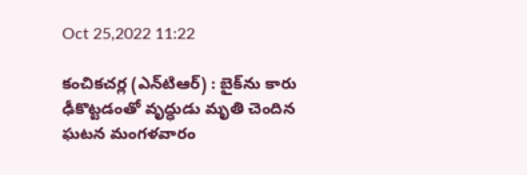Oct 25,2022 11:22

కంచికచర్ల (ఎన్‌టిఆర్‌) : బైక్‌ను కారు ఢీకొట్టడంతో వృద్ధుడు మృతి చెందిన ఘటన మంగళవారం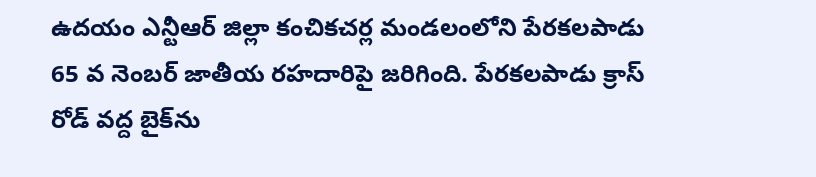ఉదయం ఎన్టీఆర్‌ జిల్లా కంచికచర్ల మండలంలోని పేరకలపాడు 65 వ నెంబర్‌ జాతీయ రహదారిపై జరిగింది. పేరకలపాడు క్రాస్‌ రోడ్‌ వద్ద బైక్‌ను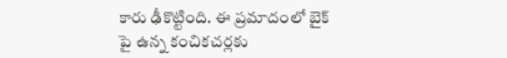కారు ఢీకొట్టింది. ఈ ప్రమాదంలో బైక్‌ పై ఉన్న కంచికచర్లకు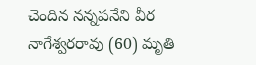చెందిన నన్నపనేని వీర నాగేశ్వరరావు (60) మృతి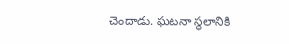చెందాడు. ఘటనా స్థలానికి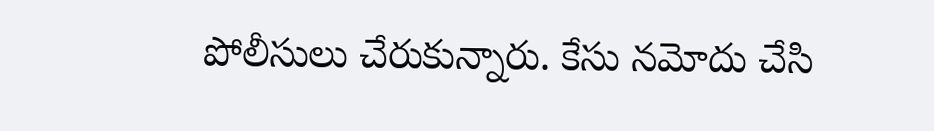పోలీసులు చేరుకున్నారు. కేసు నమోదు చేసి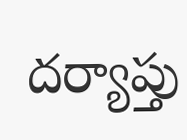దర్యాప్తు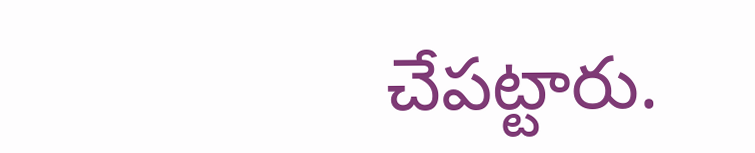చేపట్టారు.